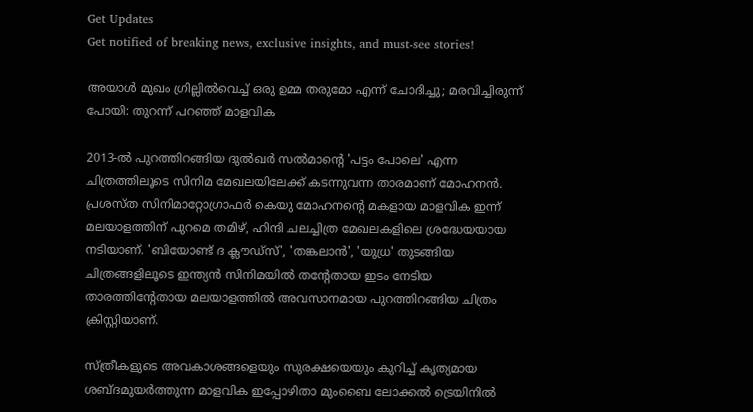Get Updates
Get notified of breaking news, exclusive insights, and must-see stories!

അയാള്‍ മുഖം ഗ്രില്ലില്‍വെച്ച് ഒരു ഉമ്മ തരുമോ എന്ന് ചോദിച്ചു; മരവിച്ചിരുന്ന് പോയി: തുറന്ന് പറഞ്ഞ് മാളവിക

2013-ൽ പുറത്തിറങ്ങിയ ദുൽഖർ സൽമാന്റെ 'പട്ടം പോലെ' എന്ന ചിത്രത്തിലൂടെ സിനിമ മേഖലയിലേക്ക് കടന്നുവന്ന താരമാണ് മോഹനന്‍. പ്രശസ്ത സിനിമാറ്റോഗ്രാഫർ കെയു മോഹനന്റെ മകളായ മാളവിക ഇന്ന് മലയാളത്തിന് പുറമെ തമിഴ്, ഹിന്ദി ചലച്ചിത്ര മേഖലകളിലെ ശ്രദ്ധേയയായ നടിയാണ്. 'ബിയോണ്ട് ദ ക്ലൗഡ്സ്', 'തങ്കലാൻ', 'യുധ്ര' തുടങ്ങിയ ചിത്രങ്ങളിലൂടെ ഇന്ത്യൻ സിനിമയിൽ തന്റേതായ ഇടം നേടിയ താരത്തിന്റേതായ മലയാളത്തില്‍ അവസാനമായ പുറത്തിറങ്ങിയ ചിത്രം ക്രിസ്റ്റിയാണ്.

സ്ത്രീകളുടെ അവകാശങ്ങളെയും സുരക്ഷയെയും കുറിച്ച് കൃത്യമായ ശബ്ദമുയർത്തുന്ന മാളവിക ഇപ്പോഴിതാ മുംബൈ ലോക്കൽ ട്രെയിനിൽ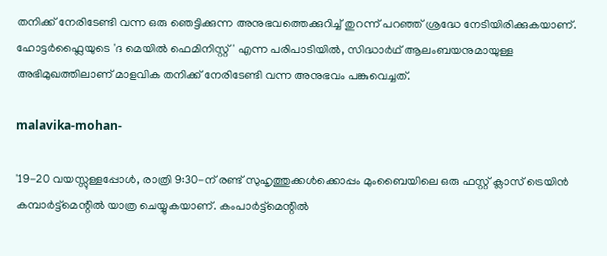തനിക്ക് നേരിടേണ്ടി വന്ന ഒരു ഞെട്ടിക്കുന്ന അനുഭവത്തെക്കുറിച്ച് തുറന്ന് പറഞ്ഞ് ശ്രദ്ധേ നേടിയിരിക്കുകയാണ്. ഹോട്ടർഫ്ലൈയുടെ 'ദ മെയിൽ ഫെമിനിസ്റ്റ്' എന്ന പരിപാടിയിൽ, സിദ്ധാർഥ് ആലംബയനുമായുള്ള അഭിമുഖത്തിലാണ് മാളവിക തനിക്ക് നേരിടേണ്ടി വന്ന അനുഭവം പങ്കുവെച്ചത്.

malavika-mohan-

'19-20 വയസ്സുള്ളപ്പോൾ, രാത്രി 9:30-ന് രണ്ട് സുഹൃത്തുക്കൾക്കൊപ്പം മുംബൈയിലെ ഒരു ഫസ്റ്റ് ക്ലാസ് ട്രെയിൻ കമ്പാർട്ട്മെന്റിൽ യാത്ര ചെയ്യുകയാണ്. കംപാര്‍ട്ട്‌മെന്റില്‍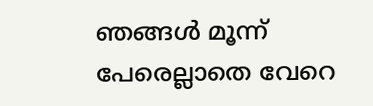ഞങ്ങള്‍ മൂന്ന് പേരെല്ലാതെ വേറെ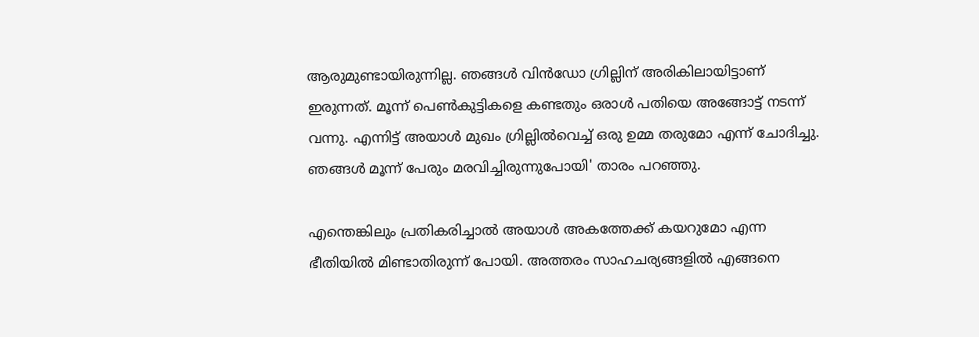ആരുമുണ്ടായിരുന്നില്ല. ഞങ്ങള്‍ വിന്‍ഡോ ഗ്രില്ലിന് അരികിലായിട്ടാണ് ഇരുന്നത്. മൂന്ന് പെണ്‍കുട്ടികളെ കണ്ടതും ഒരാള്‍ പതിയെ അങ്ങോട്ട് നടന്ന് വന്നു. എന്നിട്ട് അയാള്‍ മുഖം ഗ്രില്ലില്‍വെച്ച് ഒരു ഉമ്മ തരുമോ എന്ന് ചോദിച്ചു. ഞങ്ങള്‍ മൂന്ന് പേരും മരവിച്ചിരുന്നുപോയി' താരം പറഞ്ഞു.

എന്തെങ്കിലും പ്രതികരിച്ചാൽ അയാൾ അകത്തേക്ക് കയറുമോ എന്ന ഭീതിയിൽ മിണ്ടാതിരുന്ന് പോയി. അത്തരം സാഹചര്യങ്ങളിൽ എങ്ങനെ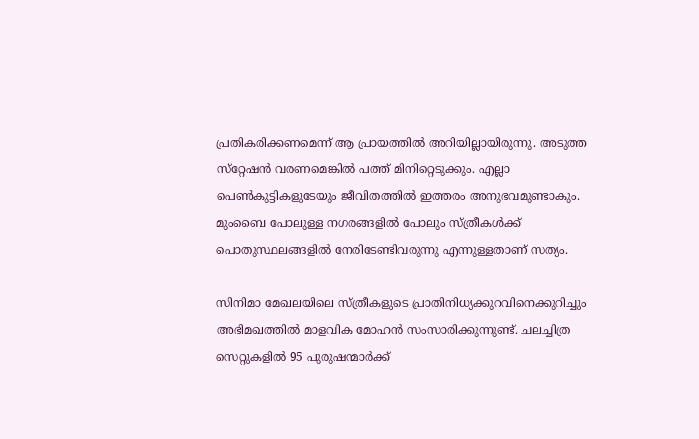പ്രതികരിക്കണമെന്ന് ആ പ്രായത്തിൽ അറിയില്ലായിരുന്നു. അടുത്ത സ്‌റ്റേഷന്‍ വരണമെങ്കില്‍ പത്ത് മിനിറ്റെടുക്കും. എല്ലാ പെണ്‍കുട്ടികളുടേയും ജീവിതത്തില്‍ ഇത്തരം അനുഭവമുണ്ടാകും. മുംബൈ പോലുള്ള നഗരങ്ങളിൽ പോലും സ്ത്രീകൾക്ക് പൊതുസ്ഥലങ്ങളിൽ നേരിടേണ്ടിവരുന്നു എന്നുള്ളതാണ് സത്യം.

സിനിമാ മേഖലയിലെ സ്ത്രീകളുടെ പ്രാതിനിധ്യക്കുറവിനെക്കുറിച്ചും അഭിമഖത്തില്‍ മാളവിക മോഹന്‍ സംസാരിക്കുന്നുണ്ട്. ചലച്ചിത്ര സെറ്റുകളിൽ 95 പുരുഷന്മാർക്ക്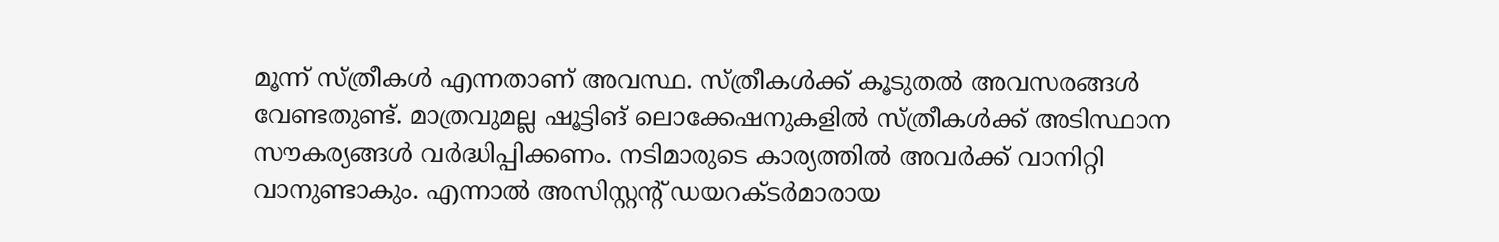മൂന്ന് സ്ത്രീകൾ എന്നതാണ് അവസ്ഥ. സ്ത്രീകൾക്ക് കൂടുതൽ അവസരങ്ങൾ വേണ്ടതുണ്ട്. മാത്രവുമല്ല ഷൂട്ടിങ് ലൊക്കേഷനുകളില്‍ സ്ത്രീകള്‍ക്ക് അടിസ്ഥാന സൗകര്യങ്ങള്‍ വര്‍ദ്ധിപ്പിക്കണം. നടിമാരുടെ കാര്യത്തില്‍ അവർക്ക് വാനിറ്റി വാനുണ്ടാകും. എന്നാല്‍ അസിസ്റ്റന്റ് ഡയറക്ടര്‍മാരായ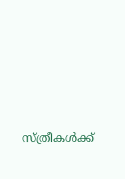സ്ത്രീകള്‍ക്ക്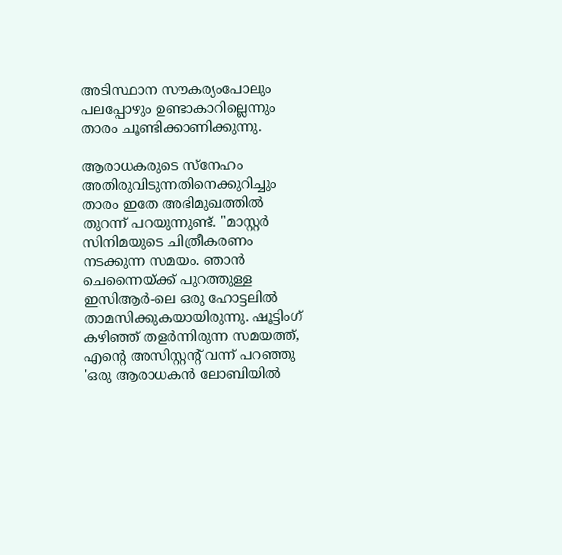അടിസ്ഥാന സൗകര്യംപോലും പലപ്പോഴും ഉണ്ടാകാറില്ലെന്നും താരം ചൂണ്ടിക്കാണിക്കുന്നു.

ആരാധകരുടെ സ്നേഹം അതിരുവിടുന്നതിനെക്കുറിച്ചും താരം ഇതേ അഭിമുഖത്തില്‍ തുറന്ന് പറയുന്നുണ്ട്. "മാസ്റ്റർ സിനിമയുടെ ചിത്രീകരണം നടക്കുന്ന സമയം. ഞാൻ ചെന്നൈയ്ക്ക് പുറത്തുള്ള ഇസിആർ-ലെ ഒരു ഹോട്ടലിൽ താമസിക്കുകയായിരുന്നു. ഷൂട്ടിംഗ് കഴിഞ്ഞ് തളർന്നിരുന്ന സമയത്ത്, എന്റെ അസിസ്റ്റന്റ് വന്ന് പറഞ്ഞു 'ഒരു ആരാധകൻ ലോബിയിൽ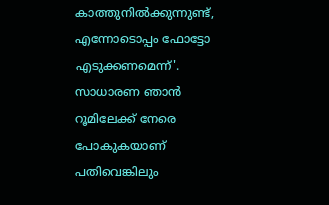കാത്തുനിൽക്കുന്നുണ്ട്, എന്നോടൊപ്പം ഫോട്ടോ എടുക്കണമെന്ന്'. സാധാരണ ഞാൻ റൂമിലേക്ക് നേരെ പോകുകയാണ് പതിവെങ്കിലും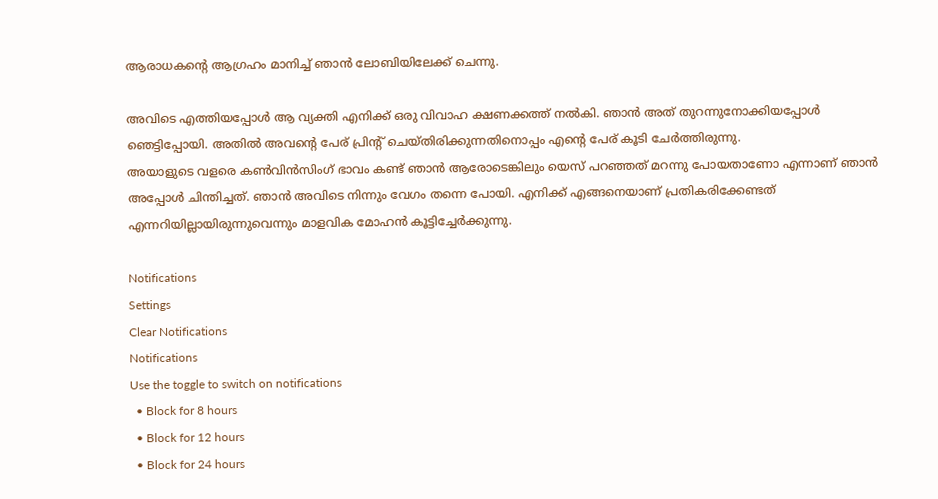ആരാധകന്റെ ആഗ്രഹം മാനിച്ച് ഞാൻ ലോബിയിലേക്ക് ചെന്നു.

അവിടെ എത്തിയപ്പോള്‍ ആ വ്യക്തി എനിക്ക് ഒരു വിവാഹ ക്ഷണക്കത്ത് നൽകി. ഞാൻ അത് തുറന്നുനോക്കിയപ്പോൾ ഞെട്ടിപ്പോയി. അതിൽ അവന്റെ പേര് പ്രിന്റ് ചെയ്തിരിക്കുന്നതിനൊപ്പം എന്റെ പേര് കൂടി ചേർത്തിരുന്നു.
അയാളുടെ വളരെ കണ്‍വിന്‍സിംഗ് ഭാവം കണ്ട് ഞാന്‍ ആരോടെങ്കിലും യെസ് പറഞ്ഞത് മറന്നു പോയതാണോ എന്നാണ് ഞാന്‍ അപ്പോള്‍ ചിന്തിച്ചത്. ഞാന്‍ അവിടെ നിന്നും വേഗം തന്നെ പോയി. എനിക്ക് എങ്ങനെയാണ് പ്രതികരിക്കേണ്ടത് എന്നറിയില്ലായിരുന്നുവെന്നും മാളവിക മോഹന്‍ കൂട്ടിച്ചേർക്കുന്നു.

Notifications
Settings
Clear Notifications
Notifications
Use the toggle to switch on notifications
  • Block for 8 hours
  • Block for 12 hours
  • Block for 24 hours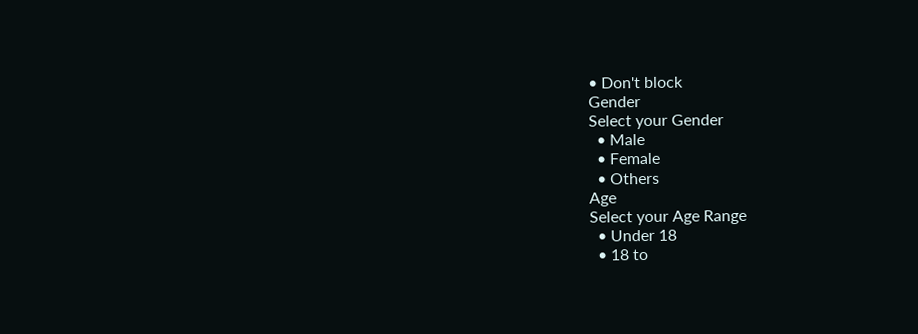• Don't block
Gender
Select your Gender
  • Male
  • Female
  • Others
Age
Select your Age Range
  • Under 18
  • 18 to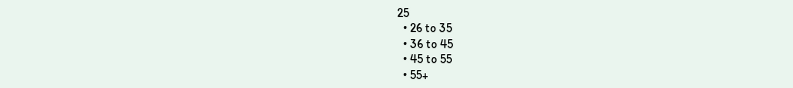25
  • 26 to 35
  • 36 to 45
  • 45 to 55
  • 55+